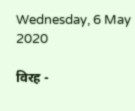Wednesday, 6 May 2020

विरह -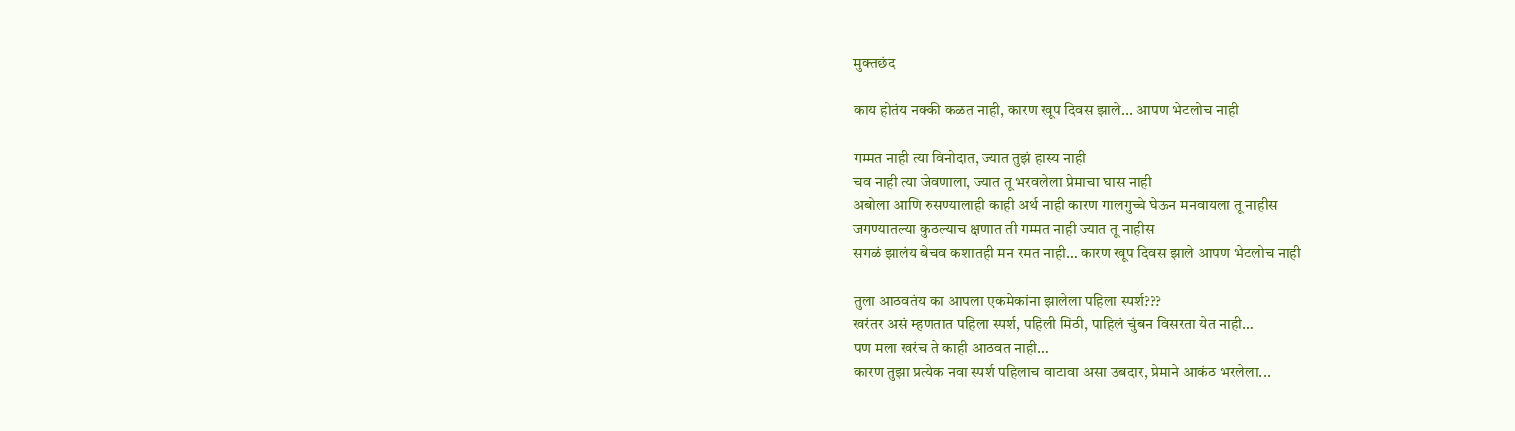मुक्तछंद

काय होतंय नक्की कळत नाही, कारण खूप दिवस झाले... आपण भेटलोच नाही

गम्मत नाही त्या विनोदात, ज्यात तुझं हास्य नाही
चव नाही त्या जेवणाला, ज्यात तू भरवलेला प्रेमाचा घास नाही
अबोला आणि रुसण्यालाही काही अर्थ नाही कारण गालगुच्चे घेऊन मनवायला तू नाहीस
जगण्यातल्या कुठल्याच क्षणात ती गम्मत नाही ज्यात तू नाहीस
सगळं झालंय बेचव कशातही मन रमत नाही… कारण खूप दिवस झाले आपण भेटलोच नाही

तुला आठवतंय का आपला एकमेकांना झालेला पहिला स्पर्श???
खरंतर असं म्हणतात पहिला स्पर्श, पहिली मिठी, पाहिलं चुंबन विसरता येत नाही…
पण मला खरंच ते काही आठवत नाही…
कारण तुझा प्रत्येक नवा स्पर्श पहिलाच वाटावा असा उबदार, प्रेमाने आकंठ भरलेला...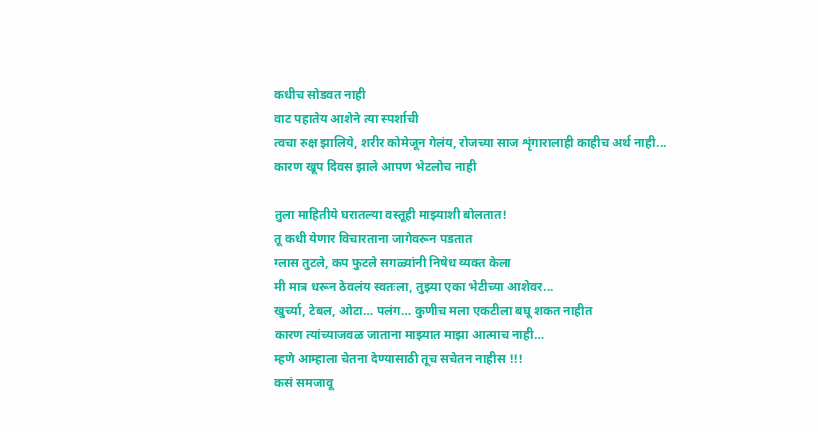कधीच सोडवत नाही
वाट पहातेय आशेने त्या स्पर्शाची
त्वचा रुक्ष झालिये, शरीर कोमेजून गेलंय, रोजच्या साज शृंगारालाही काहीच अर्थ नाही...
कारण खूप दिवस झाले आपण भेटलोच नाही

तुला माहितीये घरातल्या वस्तूही माझ्याशी बोलतात!
तू कधी येणार विचारताना जागेवरून पडतात
ग्लास तुटले, कप फुटले सगळ्यांनी निषेध व्यक्त केला
मी मात्र धरून ठेवलंय स्वतःला, तुझ्या एका भेटीच्या आशेवर...
खुर्च्या, टेबल, ओटा… पलंग… कुणीच मला एकटीला बघू शकत नाहीत
कारण त्यांच्याजवळ जाताना माझ्यात माझा आत्माच नाही…
म्हणे आम्हाला चेतना देण्यासाठी तूच सचेतन नाहीस !!!
कसं समजावू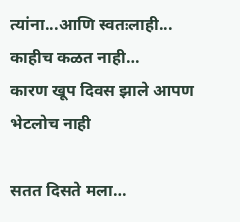त्यांना...आणि स्वतःलाही... काहीच कळत नाही…
कारण खूप दिवस झाले आपण भेटलोच नाही

सतत दिसते मला…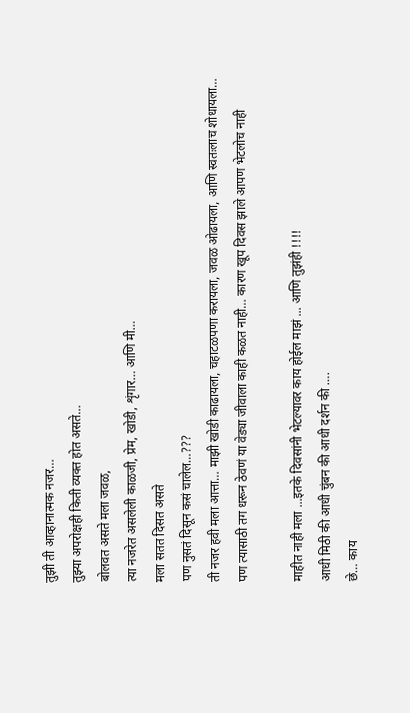तुझी ती आव्हानात्मक नजर…
तुझ्या अपरोक्षही किती व्यक्त होत असते…
बोलवत असते मला जवळ,
त्या नजरेत असलेली काळजी, प्रेम, खोडी, शृंगार… आणि मी…
मला सतत दिसत असते
पण नुसतं दिसून कसं चालेल…???
ती नजर हवी मला आत्ता… माझी खोडी काढायला, चहाटळपणा करायला, जवळ ओढायला, आणि स्वतःलाच शोधायला…
पण त्यासाठी तग धरून ठेवणं या वेड्या जीवाला काही कळत नाही… कारण खूप दिवस झाले आपण भेटलोच नाही

माहीत नाही मला ...इतके दिवसांनी भेटल्यावर काय होईल माझं ... आणि तुझंही !!!!
आधी मिठी की आधी चुंबन की आधी दर्शन की ….
छे… काय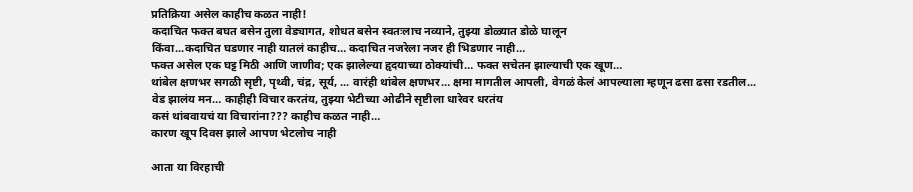प्रतिक्रिया असेल काहीच कळत नाही!
कदाचित फक्त बघत बसेन तुला वेड्यागत, शोधत बसेन स्वतःलाच नव्याने, तुझ्या डोळ्यात डोळे घालून
किंवा...कदाचित घडणार नाही यातलं काहीच… कदाचित नजरेला नजर ही भिडणार नाही…
फक्त असेल एक घट्ट मिठी आणि जाणीव; एक झालेल्या हृदयाच्या ठोक्यांची… फक्त सचेतन झाल्याची एक खूण…
थांबेल क्षणभर सगळी सृष्टी, पृथ्वी, चंद्र, सूर्य, ... वारंही थांबेल क्षणभर… क्षमा मागतील आपली, वेगळं केलं आपल्याला म्हणून ढसा ढसा रडतील...
वेड झालंय मन… काहीही विचार करतंय, तुझ्या भेटीच्या ओढीने सृष्टीला धारेवर धरतंय
कसं थांबवायचं या विचारांना??? काहीच कळत नाही…
कारण खूप दिवस झाले आपण भेटलोच नाही

आता या विरहाची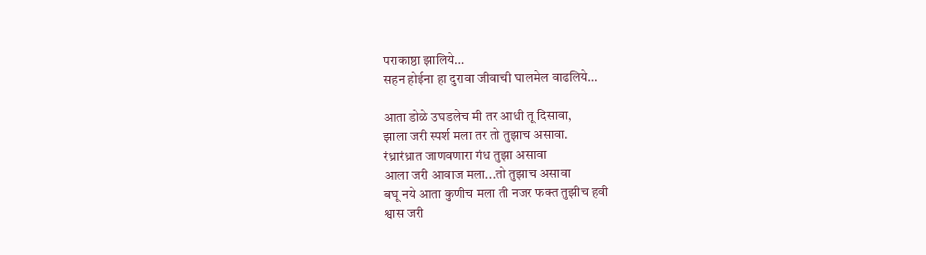पराकाष्ठा झालिये…
सहन होईना हा दुरावा जीवाची घालमेल वाढलिये…

आता डोळे उघडलेच मी तर आधी तू दिसावा,
झाला जरी स्पर्श मला तर तो तुझाच असावा.
रंध्रारंध्रात जाणवणारा गंध तुझा असावा
आला जरी आवाज मला...तो तुझाच असावा
बघू नये आता कुणीच मला ती नजर फक्त तुझीच हवी
श्वास जरी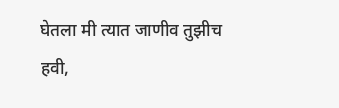घेतला मी त्यात जाणीव तुझीच हवी,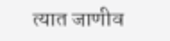त्यात जाणीव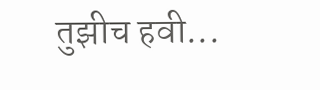तुझीच हवी...